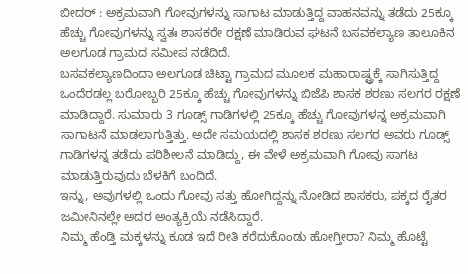ಬೀದರ್ : ಅಕ್ರಮವಾಗಿ ಗೋವುಗಳನ್ನು ಸಾಗಾಟ ಮಾಡುತ್ತಿದ್ದ ವಾಹನವನ್ನು ತಡೆದು 25ಕ್ಕೂ ಹೆಚ್ಚು ಗೋವುಗಳನ್ನು ಸ್ವತಃ ಶಾಸಕರೇ ರಕ್ಷಣೆ ಮಾಡಿರುವ ಘಟನೆ ಬಸವಕಲ್ಯಾಣ ತಾಲೂಕಿನ ಅಲಗೂಡ ಗ್ರಾಮದ ಸಮೀಪ ನಡೆದಿದೆ.
ಬಸವಕಲ್ಯಾಣದಿಂದಾ ಅಲಗೂಡ ಚಿಟ್ಟಾ ಗ್ರಾಮದ ಮೂಲಕ ಮಹಾರಾಷ್ಟ್ರಕ್ಕೆ ಸಾಗಿಸುತ್ತಿದ್ದ ಒಂದೆರಡಲ್ಲ ಬರೋಬ್ಬರಿ 25ಕ್ಕೂ ಹೆಚ್ಚು ಗೋವುಗಳನ್ನು ಬಿಜೆಪಿ ಶಾಸಕ ಶರಣು ಸಲಗರ ರಕ್ಷಣೆ ಮಾಡಿದ್ದಾರೆ. ಸುಮಾರು 3 ಗೂಡ್ಸ್ ಗಾಡಿಗಳಲ್ಲಿ 25ಕ್ಕೂ ಹೆಚ್ಚು ಗೋವುಗಳನ್ನ ಅಕ್ರಮವಾಗಿ ಸಾಗಾಟನೆ ಮಾಡಲಾಗುತ್ತಿತ್ತು. ಅದೇ ಸಮಯದಲ್ಲಿ ಶಾಸಕ ಶರಣು ಸಲಗರ ಅವರು ಗೂಡ್ಸ್ ಗಾಡಿಗಳನ್ನ ತಡೆದು ಪರಿಶೀಲನೆ ಮಾಡಿದ್ದು, ಈ ವೇಳೆ ಅಕ್ರಮವಾಗಿ ಗೋವು ಸಾಗಟ ಮಾಡುತ್ತಿರುವುದು ಬೆಳಕಿಗೆ ಬಂದಿದೆ.
ಇನ್ನು, ಅವುಗಳಲ್ಲಿ ಒಂದು ಗೋವು ಸತ್ತು ಹೋಗಿದ್ದನ್ನು ನೋಡಿದ ಶಾಸಕರು, ಪಕ್ಕದ ರೈತರ ಜಮೀನಿನಲ್ಲೇ ಅದರ ಅಂತ್ಯಕ್ರಿಯೆ ನಡೆಸಿದ್ದಾರೆ.
ನಿಮ್ಮ ಹೆಂಡ್ತಿ ಮಕ್ಕಳನ್ನು ಕೂಡ ಇದೆ ರೀತಿ ಕರೆದುಕೊಂಡು ಹೋಗ್ತೀರಾ? ನಿಮ್ಮ ಹೊಟ್ಟೆ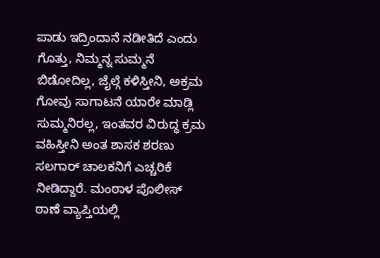ಪಾಡು ಇದ್ರಿಂದಾನೆ ನಡೀತಿದೆ ಎಂದು ಗೊತ್ತು, ನಿಮ್ಮನ್ನ ಸುಮ್ಮನೆ ಬಿಡೋದಿಲ್ಲ, ಜೈಲ್ಗೆ ಕಳಿಸ್ತೀನಿ, ಅಕ್ರಮ ಗೋವು ಸಾಗಾಟನೆ ಯಾರೇ ಮಾಡ್ಲಿ ಸುಮ್ಮನಿರಲ್ಲ, ಇಂತವರ ವಿರುದ್ಧ ಕ್ರಮ ವಹಿಸ್ತೀನಿ ಅಂತ ಶಾಸಕ ಶರಣು ಸಲಗಾರ್ ಚಾಲಕನಿಗೆ ಎಚ್ಚರಿಕೆ ನೀಡಿದ್ದಾರೆ. ಮಂಠಾಳ ಪೊಲೀಸ್ ಠಾಣೆ ವ್ಯಾಪ್ತಿಯಲ್ಲಿ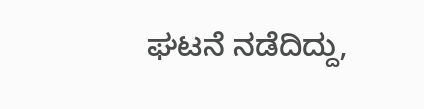ಘಟನೆ ನಡೆದಿದ್ದು,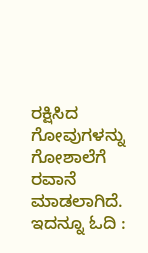ರಕ್ಷಿಸಿದ ಗೋವುಗಳನ್ನು ಗೋಶಾಲೆಗೆ ರವಾನೆ ಮಾಡಲಾಗಿದೆ.
ಇದನ್ನೂ ಓದಿ :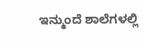ಇನ್ಮುಂದೆ ಶಾಲೆಗಳಲ್ಲಿ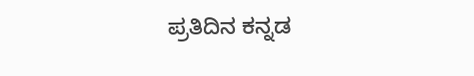ಪ್ರತಿದಿನ ಕನ್ನಡ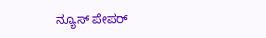ನ್ಯೂಸ್ ಪೇಪರ್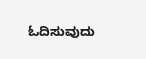ಓದಿಸುವುದು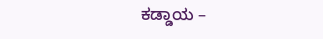ಕಡ್ಡಾಯ –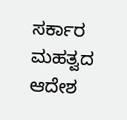ಸರ್ಕಾರ ಮಹತ್ವದ ಆದೇಶ